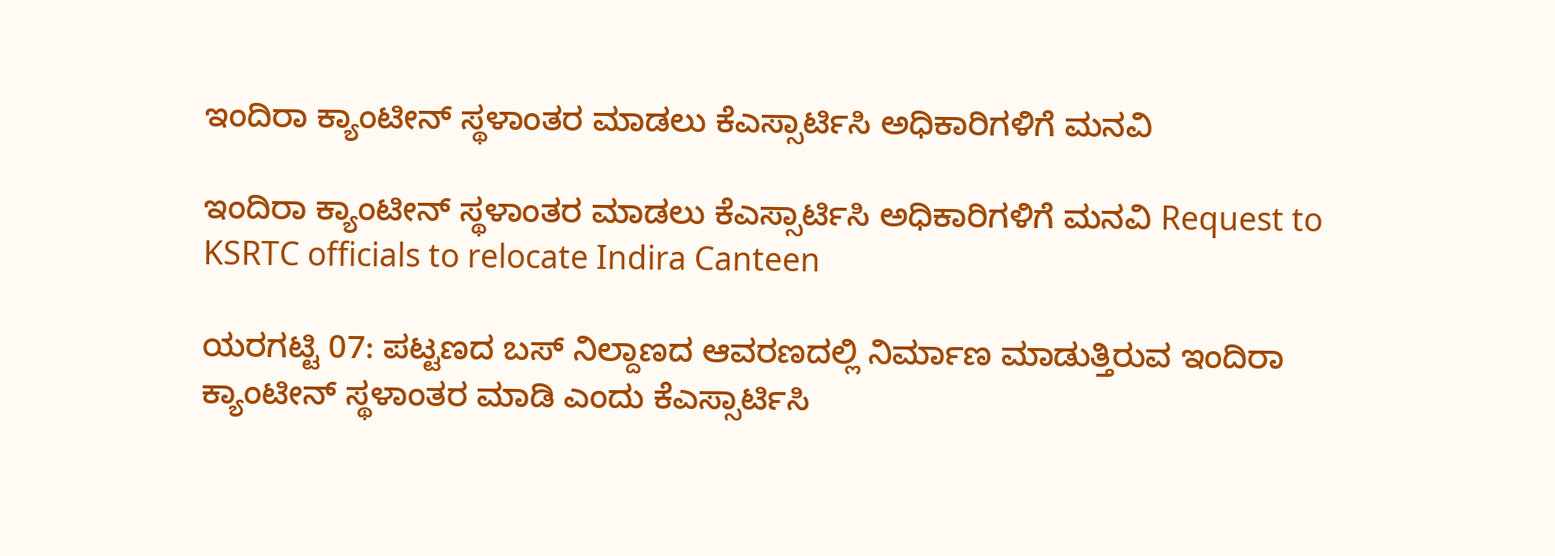ಇಂದಿರಾ ಕ್ಯಾಂಟೀನ್ ಸ್ಥಳಾಂತರ ಮಾಡಲು ಕೆಎಸ್ಸಾರ್ಟಿಸಿ ಅಧಿಕಾರಿಗಳಿಗೆ ಮನವಿ

ಇಂದಿರಾ ಕ್ಯಾಂಟೀನ್ ಸ್ಥಳಾಂತರ ಮಾಡಲು ಕೆಎಸ್ಸಾರ್ಟಿಸಿ ಅಧಿಕಾರಿಗಳಿಗೆ ಮನವಿ Request to KSRTC officials to relocate Indira Canteen

ಯರಗಟ್ಟಿ 07: ಪಟ್ಟಣದ ಬಸ್ ನಿಲ್ದಾಣದ ಆವರಣದಲ್ಲಿ ನಿರ್ಮಾಣ ಮಾಡುತ್ತಿರುವ ಇಂದಿರಾ ಕ್ಯಾಂಟೀನ್ ಸ್ಥಳಾಂತರ ಮಾಡಿ ಎಂದು ಕೆಎಸ್ಸಾರ್ಟಿಸಿ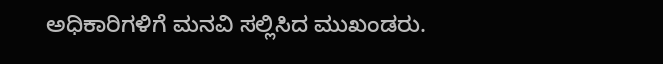ಅಧಿಕಾರಿಗಳಿಗೆ ಮನವಿ ಸಲ್ಲಿಸಿದ ಮುಖಂಡರು.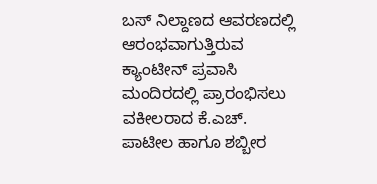ಬಸ್ ನಿಲ್ದಾಣದ ಆವರಣದಲ್ಲಿ ಆರಂಭವಾಗುತ್ತಿರುವ ಕ್ಯಾಂಟೀನ್ ಪ್ರವಾಸಿ ಮಂದಿರದಲ್ಲಿ ಪ್ರಾರಂಭಿಸಲು ವಕೀಲರಾದ ಕೆ.ಎಚ್‌. ಪಾಟೀಲ ಹಾಗೂ ಶಬ್ಬೀರ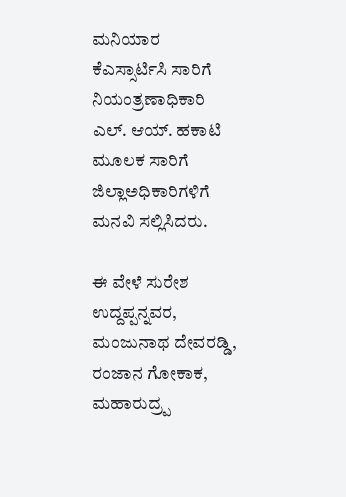ಮನಿಯಾರ ಕೆಎಸ್ಸಾರ್ಟಿಸಿ ಸಾರಿಗೆ ನಿಯಂತ್ರಣಾಧಿಕಾರಿ ಎಲ್‌. ಆಯ್‌. ಹಕಾಟಿ ಮೂಲಕ ಸಾರಿಗೆ ಜಿಲ್ಲಾಅಧಿಕಾರಿಗಳಿಗೆ ಮನವಿ ಸಲ್ಲಿಸಿದರು.

ಈ ವೇಳೆ ಸುರೇಶ ಉದ್ದಪ್ಪನ್ನವರ, ಮಂಜುನಾಥ ದೇವರಡ್ಡಿ, ರಂಜಾನ ಗೋಕಾಕ, ಮಹಾರುದ್ರ‍್ಪ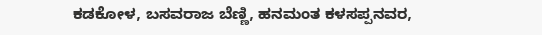ಕಡಕೋಳ, ಬಸವರಾಜ ಬೆಣ್ಣಿ, ಹನಮಂತ ಕಳಸಪ್ಪನವರ,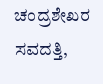ಚಂದ್ರಶೇಖರ ಸವದತ್ತಿ,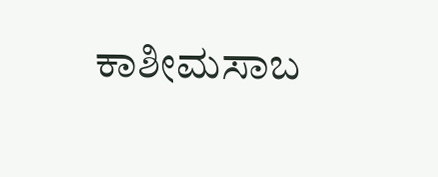ಕಾಶೀಮಸಾಬ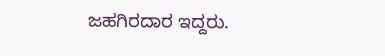ಜಹಗಿರದಾರ ಇದ್ದರು.